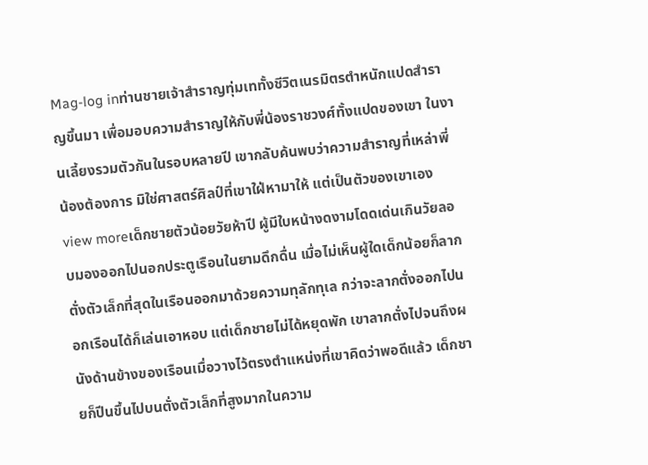Mag-log inท่านชายเจ้าสำราญทุ่มเททั้งชีวิตเนรมิตรตำหนักแปดสำราญขึ้นมา เพื่อมอบความสำราญให้กับพี่น้องราชวงศ์ทั้งแปดของเขา ในงานเลี้ยงรวมตัวกันในรอบหลายปี เขากลับค้นพบว่าความสำราญที่เหล่าพี่น้องต้องการ มิใช่ศาสตร์ศิลป์ที่เขาใฝ่หามาให้ แต่เป็นตัวของเขาเอง
view moreเด็กชายตัวน้อยวัยห้าปี ผู้มีใบหน้างดงามโดดเด่นเกินวัยลอบมองออกไปนอกประตูเรือนในยามดึกดื่น เมื่อไม่เห็นผู้ใดเด็กน้อยก็ลากตั่งตัวเล็กที่สุดในเรือนออกมาด้วยความทุลักทุเล กว่าจะลากตั่งออกไปนอกเรือนได้ก็เล่นเอาหอบ แต่เด็กชายไม่ได้หยุดพัก เขาลากตั่งไปจนถึงผนังด้านข้างของเรือนเมื่อวางไว้ตรงตำแหน่งที่เขาคิดว่าพอดีแล้ว เด็กชายก็ปีนขึ้นไปบนตั่งตัวเล็กที่สูงมากในความ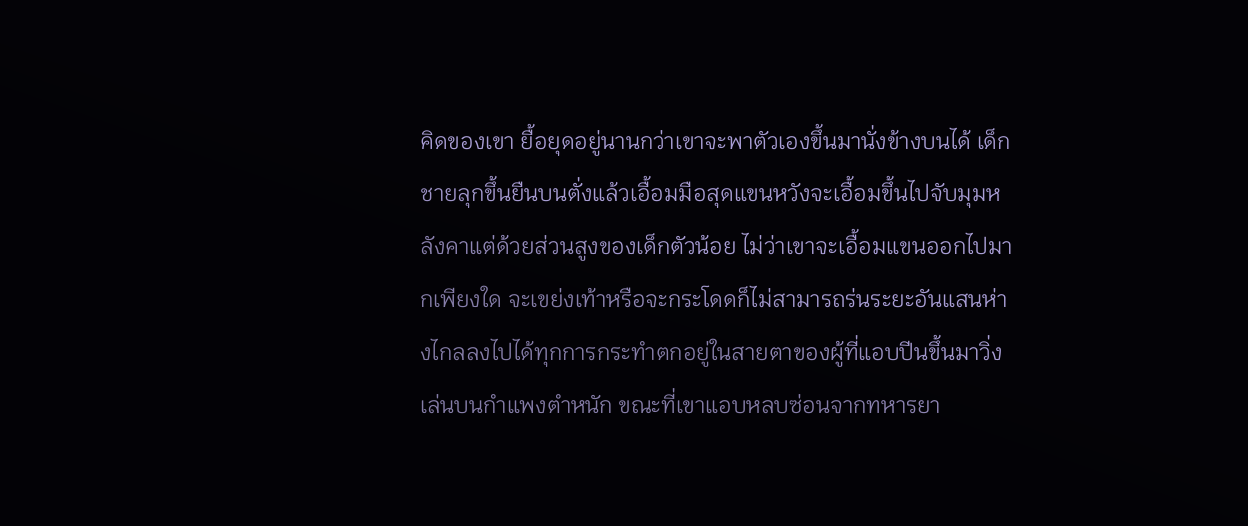คิดของเขา ยื้อยุดอยู่นานกว่าเขาจะพาตัวเองขึ้นมานั่งข้างบนได้ เด็กชายลุกขึ้นยืนบนตั่งแล้วเอื้อมมือสุดแขนหวังจะเอื้อมขึ้นไปจับมุมหลังคาแต่ด้วยส่วนสูงของเด็กตัวน้อย ไม่ว่าเขาจะเอื้อมแขนออกไปมากเพียงใด จะเขย่งเท้าหรือจะกระโดดก็ไม่สามารถร่นระยะอันแสนห่างไกลลงไปได้ทุกการกระทำตกอยู่ในสายตาของผู้ที่แอบปีนขึ้นมาวิ่งเล่นบนกำแพงตำหนัก ขณะที่เขาแอบหลบซ่อนจากทหารยา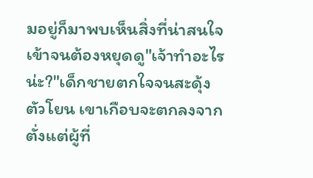มอยู่ก็มาพบเห็นสิ่งที่น่าสนใจเข้าจนต้องหยุดดู"เจ้าทำอะไรน่ะ?"เด็กชายตกใจจนสะดุ้งตัวโยน เขาเกือบจะตกลงจากตั่งแต่ผู้ที่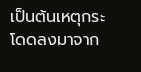เป็นต้นเหตุกระโดดลงมาจาก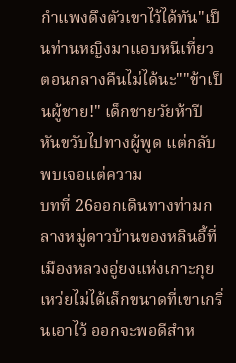กำแพงดึงตัวเขาไว้ได้ทัน"เป็นท่านหญิงมาแอบหนีเที่ยวตอนกลางคืนไม่ได้นะ""ข้าเป็นผู้ชาย!" เด็กชายวัยห้าปีหันขวับไปทางผู้พูด แต่กลับพบเจอแต่ความ
บทที่ 26ออกเดินทางท่ามกลางหมู่ดาวบ้านของหลินอี้ที่เมืองหลวงอู่ยงแห่งเกาะกุยเหว่ยไม่ได้เล็กขนาดที่เขาเกริ่นเอาไว้ ออกจะพอดีสำห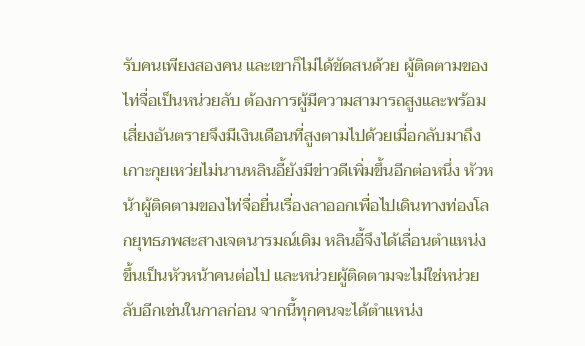รับคนเพียงสองคน และเขาก็ไม่ได้ขัดสนด้วย ผู้ติดตามของไท่จื่อเป็นหน่วยลับ ต้องการผู้มีความสามารถสูงและพร้อมเสี่ยงอันตรายจึงมีเงินเดือนที่สูงตามไปด้วยเมื่อกลับมาถึงเกาะกุยเหว่ยไม่นานหลินอี้ยังมีข่าวดีเพิ่มขึ้นอีกต่อหนึ่ง หัวหน้าผู้ติดตามของไท่จื่อยื่นเรื่องลาออกเพื่อไปเดินทางท่องโลกยุทธภพสะสางเจตนารมณ์เดิม หลินอี้จึงได้เลื่อนตำแหน่งขึ้นเป็นหัวหน้าคนต่อไป และหน่วยผู้ติดตามจะไม่ใช่หน่วยลับอีกเช่นในกาลก่อน จากนี้ทุกคนจะได้ตำแหน่ง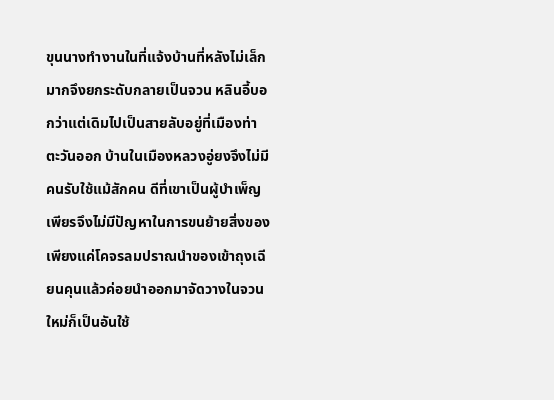ขุนนางทำงานในที่แจ้งบ้านที่หลังไม่เล็กมากจึงยกระดับกลายเป็นจวน หลินอี้บอกว่าแต่เดิมไปเป็นสายลับอยู่ที่เมืองท่าตะวันออก บ้านในเมืองหลวงอู่ยงจึงไม่มีคนรับใช้แม้สักคน ดีที่เขาเป็นผู้บำเพ็ญเพียรจึงไม่มีปัญหาในการขนย้ายสิ่งของ เพียงแค่โคจรลมปราณนำของเข้าถุงเฉียนคุนแล้วค่อยนำออกมาจัดวางในจวนใหม่ก็เป็นอันใช้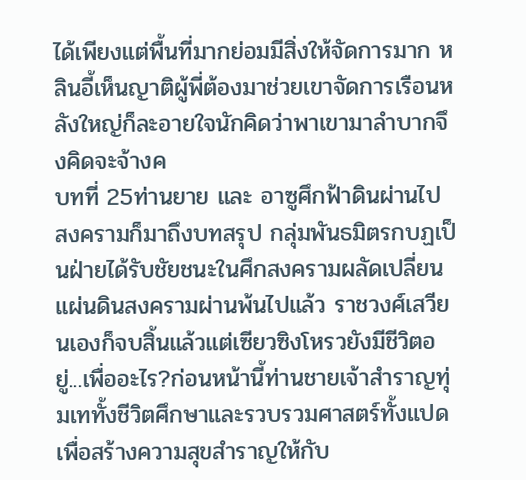ได้เพียงแต่พื้นที่มากย่อมมีสิ่งให้จัดการมาก หลินอี้เห็นญาติผู้พี่ต้องมาช่วยเขาจัดการเรือนหลังใหญ่ก็ละอายใจนักคิดว่าพาเขามาลำบากจึงคิดจะจ้างค
บทที่ 25ท่านยาย และ อาซูศึกฟ้าดินผ่านไป สงครามก็มาถึงบทสรุป กลุ่มพันธมิตรกบฏเป็นฝ่ายได้รับชัยชนะในศึกสงครามผลัดเปลี่ยนแผ่นดินสงครามผ่านพ้นไปแล้ว ราชวงศ์เสวียนเองก็จบสิ้นแล้วแต่เซียวซิงโหรวยังมีชีวิตอยู่...เพื่ออะไร?ก่อนหน้านี้ท่านชายเจ้าสำราญทุ่มเททั้งชีวิตศึกษาและรวบรวมศาสตร์ทั้งแปดเพื่อสร้างความสุขสำราญให้กับ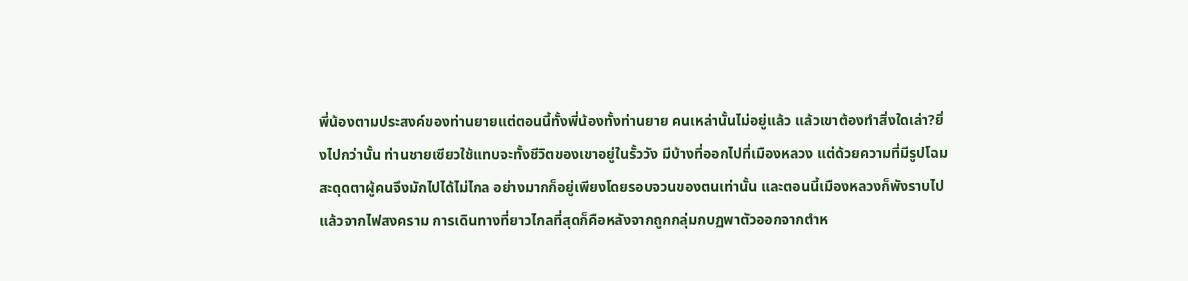พี่น้องตามประสงค์ของท่านยายแต่ตอนนี้ทั้งพี่น้องทั้งท่านยาย คนเหล่านั้นไม่อยู่แล้ว แล้วเขาต้องทำสิ่งใดเล่า?ยิ่งไปกว่านั้น ท่านชายเซียวใช้แทบจะทั้งชีวิตของเขาอยู่ในรั้ววัง มีบ้างที่ออกไปที่เมืองหลวง แต่ด้วยความที่มีรูปโฉมสะดุดตาผู้คนจึงมักไปได้ไม่ไกล อย่างมากก็อยู่เพียงโดยรอบจวนของตนเท่านั้น และตอนนี้เมืองหลวงก็พังราบไปแล้วจากไฟสงคราม การเดินทางที่ยาวไกลที่สุดก็คือหลังจากถูกกลุ่มกบฏพาตัวออกจากตำห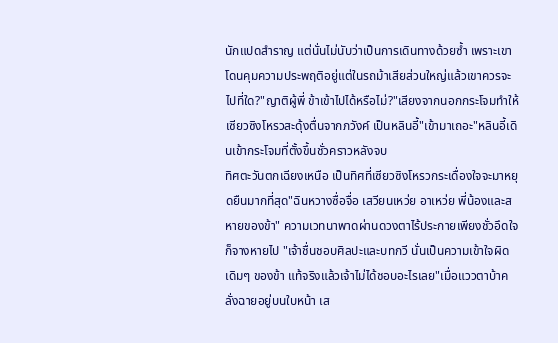นักแปดสำราญ แต่นั่นไม่นับว่าเป็นการเดินทางด้วยซ้ำ เพราะเขาโดนคุมความประพฤติอยู่แต่ในรถม้าเสียส่วนใหญ่แล้วเขาควรจะไปที่ใด?"ญาติผู้พี่ ข้าเข้าไปได้หรือไม่?"เสียงจากนอกกระโจมทำให้เซียวซิงโหรวสะดุ้งตื่นจากภวังค์ เป็นหลินอี้"เข้ามาเถอะ"หลินอี้เดินเข้ากระโจมที่ตั้งขึ้นชั่วคราวหลังจบ
ทิศตะวันตกเฉียงเหนือ เป็นทิศที่เซียวซิงโหรวกระเดื่องใจจะมาหยุดยืนมากที่สุด"ฉินหวางซื่อจื่อ เสวียนเหว่ย อาเหว่ย พี่น้องและสหายของข้า" ความเวทนาพาดผ่านดวงตาไร้ประกายเพียงชั่วอึดใจก็จางหายไป "เจ้าชื่นชอบศิลปะและบทกวี นั่นเป็นความเข้าใจผิดเดิมๆ ของข้า แท้จริงแล้วเจ้าไม่ได้ชอบอะไรเลย"เมื่อแววตาบ้าคลั่งฉายอยู่บนใบหน้า เส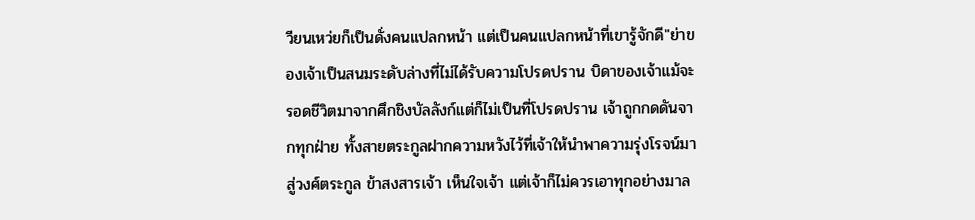วียนเหว่ยก็เป็นดั่งคนแปลกหน้า แต่เป็นคนแปลกหน้าที่เขารู้จักดี"ย่าของเจ้าเป็นสนมระดับล่างที่ไม่ได้รับความโปรดปราน บิดาของเจ้าแม้จะรอดชีวิตมาจากศึกชิงบัลลังก์แต่ก็ไม่เป็นที่โปรดปราน เจ้าถูกกดดันจากทุกฝ่าย ทั้งสายตระกูลฝากความหวังไว้ที่เจ้าให้นำพาความรุ่งโรจน์มาสู่วงศ์ตระกูล ข้าสงสารเจ้า เห็นใจเจ้า แต่เจ้าก็ไม่ควรเอาทุกอย่างมาล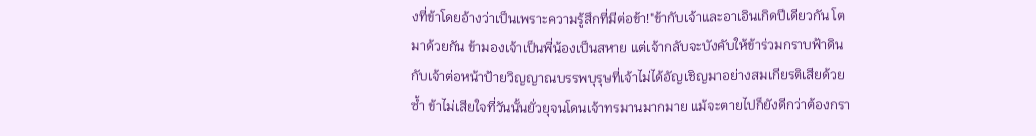งที่ข้าโดยอ้างว่าเป็นเพราะความรู้สึกที่มีต่อข้า!"ข้ากับเจ้าและอาเอินเกิดปีเดียวกัน โตมาด้วยกัน ข้ามองเจ้าเป็นพี่น้องเป็นสหาย แต่เจ้ากลับจะบังคับให้ข้าร่วมกราบฟ้าดินกับเจ้าต่อหน้าป้ายวิญญาณบรรพบุรุษที่เจ้าไม่ได้อัญเชิญมาอย่างสมเกียรติเสียด้วยซ้ำ ข้าไม่เสียใจที่วันนั้นยั่วยุจนโดนเจ้าทรมานมากมาย แม้จะตายไปก็ยังดีกว่าต้องกรา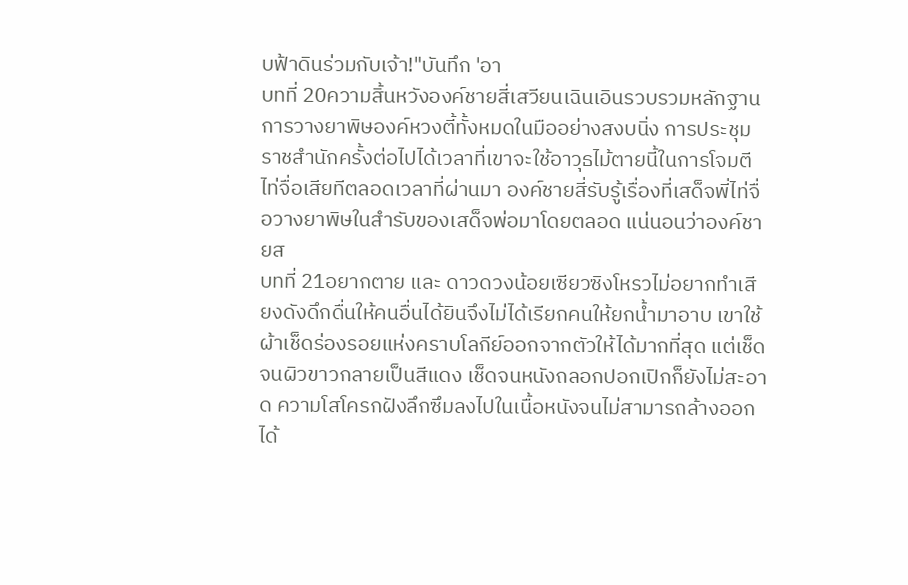บฟ้าดินร่วมกับเจ้า!"บันทึก 'อา
บทที่ 20ความสิ้นหวังองค์ชายสี่เสวียนเฉินเอินรวบรวมหลักฐานการวางยาพิษองค์หวงตี้ทั้งหมดในมืออย่างสงบนิ่ง การประชุมราชสำนักครั้งต่อไปได้เวลาที่เขาจะใช้อาวุธไม้ตายนี้ในการโจมตีไท่จื่อเสียทีตลอดเวลาที่ผ่านมา องค์ชายสี่รับรู้เรื่องที่เสด็จพี่ไท่จื่อวางยาพิษในสำรับของเสด็จพ่อมาโดยตลอด แน่นอนว่าองค์ชายส
บทที่ 21อยากตาย และ ดาวดวงน้อยเซียวซิงโหรวไม่อยากทำเสียงดังดึกดื่นให้คนอื่นได้ยินจึงไม่ได้เรียกคนให้ยกน้ำมาอาบ เขาใช้ผ้าเช็ดร่องรอยแห่งคราบโลกีย์ออกจากตัวให้ได้มากที่สุด แต่เช็ดจนผิวขาวกลายเป็นสีแดง เช็ดจนหนังถลอกปอกเปิกก็ยังไม่สะอาด ความโสโครกฝังลึกซึมลงไปในเนื้อหนังจนไม่สามารถล้างออกได้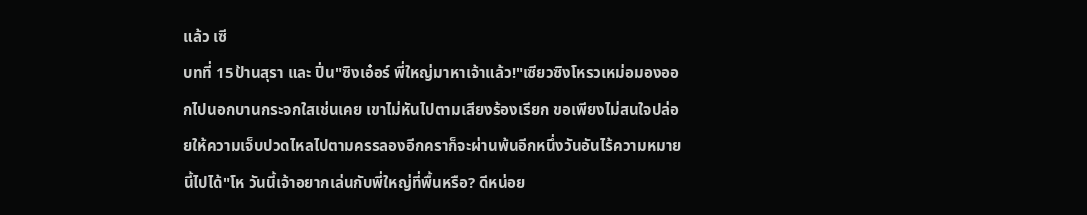แล้ว เซี
บทที่ 15ป้านสุรา และ ปิ่น"ซิงเอ๋อร์ พี่ใหญ่มาหาเจ้าแล้ว!"เซียวซิงโหรวเหม่อมองออกไปนอกบานกระจกใสเช่นเคย เขาไม่หันไปตามเสียงร้องเรียก ขอเพียงไม่สนใจปล่อยให้ความเจ็บปวดไหลไปตามครรลองอีกคราก็จะผ่านพ้นอีกหนึ่งวันอันไร้ความหมายนี้ไปได้"โห วันนี้เจ้าอยากเล่นกับพี่ใหญ่ที่พื้นหรือ? ดีหน่อย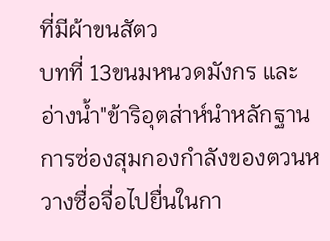ที่มีผ้าขนสัตว
บทที่ 13ขนมหนวดมังกร และ อ่างน้ำ"ข้าริอุตส่าห์นำหลักฐานการซ่องสุมกองกำลังของตวนหวางซื่อจื่อไปยื่นในกา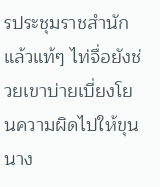รประชุมราชสำนักแล้วแท้ๆ ไท่จื่อยังช่วยเขาบ่ายเบี่ยงโยนความผิดไปให้ขุนนาง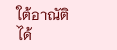ใต้อาณัติได้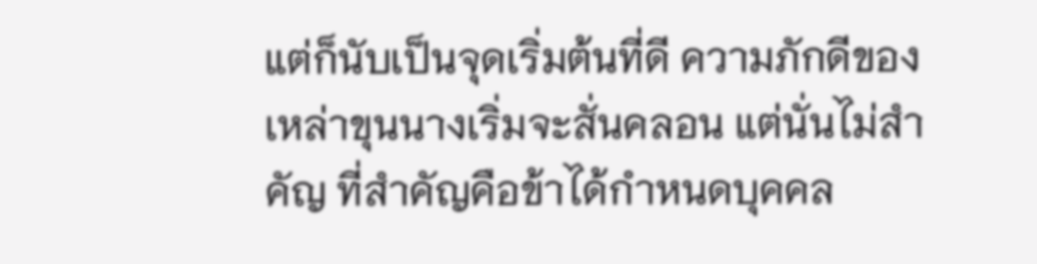แต่ก็นับเป็นจุดเริ่มต้นที่ดี ความภักดีของเหล่าขุนนางเริ่มจะสั่นคลอน แต่นั่นไม่สำคัญ ที่สำคัญคือข้าได้กำหนดบุคคล